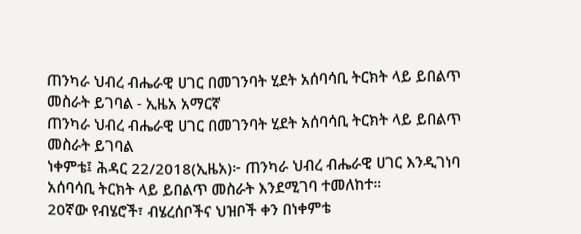ጠንካራ ህብረ ብሔራዊ ሀገር በመገንባት ሂደት አሰባሳቢ ትርክት ላይ ይበልጥ መስራት ይገባል - ኢዜአ አማርኛ
ጠንካራ ህብረ ብሔራዊ ሀገር በመገንባት ሂደት አሰባሳቢ ትርክት ላይ ይበልጥ መስራት ይገባል
ነቀምቴ፤ ሕዳር 22/2018(ኢዜአ)፦ ጠንካራ ህብረ ብሔራዊ ሀገር እንዲገነባ አሰባሳቢ ትርክት ላይ ይበልጥ መስራት እንደሚገባ ተመለከተ።
20ኛው የብሄሮች፣ ብሄረሰቦችና ህዝቦች ቀን በነቀምቴ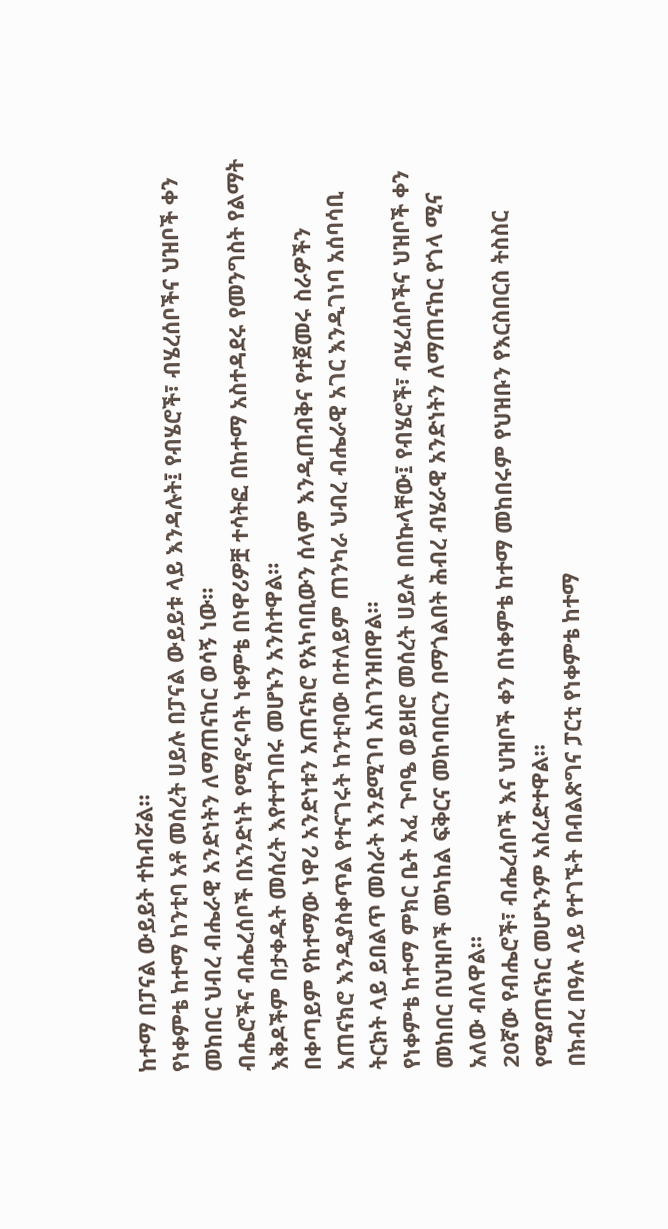ከተማ በፓናል ውይይት ተከብሯል።
የነቀምቴ ከተማ ከንቲባ አቶ መሰረት ሀይሉ በፓናል ውይይቱ ላይ እንዳሉት፤ የብሄሮች፣ ብሄረሰቦችና ህዝቦች ቀን መከበር ህብረ ብሔራዊ አንድነትን ለማጠናከር ወሳኝ ነው።
ብሔሮችና ብሔረሰቦች በአንድነት የሚኖሩባት ነቀምቴ በነዋሪዎቿ ተሳትፎ በከተማ አስተዳደሩ የመንግስት የልማት እቅዶችም በታቀዱት መሰረት እየተተገበሩ መሆኑን አንስተዋል።
በቀጣይም የከተማው ነዋሪ አንድነቱን አጠናክሮ የአካባቢውን ሰላም እንዲጠብቅና የተጀመሩ ስራዎችን አጠናክሮ እንዲያስቀጥል የተናገሩት ከንቲባው በተለይም ጠንካራ ህብረ ብሔራዊ አገር እንዲገነባ አሰባሳቢ ትርክት ላይ ይበልጥ መስራት እንደሚገባ አስገንዝበዋል።
የነቀምቴ ከተማ ምክር ቤት አፈ ጉባዔ ወይዘሮ መሰረት ሀይሉ በበኩላቸው፤ የብሄሮች፣ ብሄረሰቦችና ህዝቦች ቀን መከበር በህዝቦች መካከል ፍቅርና መከባበርን በማጎልበት ሕብረ ብሄራዊ አንድነትን ለማጠናከር የጎላ ሚና አለው ብለዋል።
20ኛው የብሔሮች፣ ብሔረሰቦች እና ህዝቦች ቀን በነቀምቴ ከተማ መከበሩም የህዝቡን የእርስበርስ ትስስር የሚያጠናክር መሆኑንም አስረድተዋል።
በክብረ በዓሉ ላይ የተገኙት በብልጽግና ፓርቲ የነቀምቴ ከተማ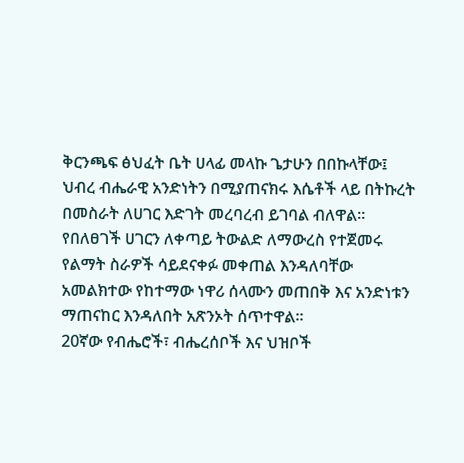ቅርንጫፍ ፅህፈት ቤት ሀላፊ መላኩ ጌታሁን በበኩላቸው፤ ህብረ ብሔራዊ አንድነትን በሚያጠናክሩ እሴቶች ላይ በትኩረት በመስራት ለሀገር እድገት መረባረብ ይገባል ብለዋል።
የበለፀገች ሀገርን ለቀጣይ ትውልድ ለማውረስ የተጀመሩ የልማት ስራዎች ሳይደናቀፉ መቀጠል እንዳለባቸው አመልክተው የከተማው ነዋሪ ሰላሙን መጠበቅ እና አንድነቱን ማጠናከር እንዳለበት አጽንኦት ሰጥተዋል።
20ኛው የብሔሮች፣ ብሔረሰቦች እና ህዝቦች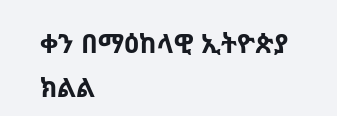ቀን በማዕከላዊ ኢትዮጵያ ክልል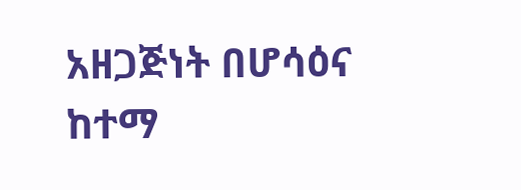አዘጋጅነት በሆሳዕና ከተማ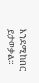እንደሚከበር ይታወቃል።